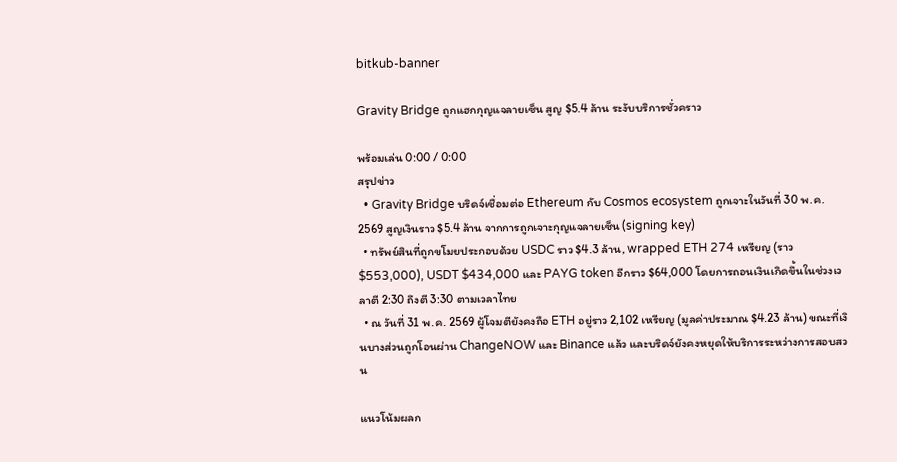bitkub-banner

Gravity Bridge ถูกแฮกกุญแจลายเซ็น สูญ $5.4 ล้าน ระงับบริการชั่วคราว

พร้อมเล่น 0:00 / 0:00
สรุปข่าว
  • Gravity Bridge บริดจ์เชื่อมต่อ Ethereum กับ Cosmos ecosystem ถูกเจาะในวันที่ 30 พ.ค. 2569 สูญเงินราว $5.4 ล้าน จากการถูกเจาะกุญแจลายเซ็น (signing key)
  • ทรัพย์สินที่ถูกขโมยประกอบด้วย USDC ราว $4.3 ล้าน, wrapped ETH 274 เหรียญ (ราว $553,000), USDT $434,000 และ PAYG token อีกราว $64,000 โดยการถอนเงินเกิดขึ้นในช่วงเวลาตี 2:30 ถึงตี 3:30 ตามเวลาไทย
  • ณ วันที่ 31 พ.ค. 2569 ผู้โจมตียังคงถือ ETH อยู่ราว 2,102 เหรียญ (มูลค่าประมาณ $4.23 ล้าน) ขณะที่เงินบางส่วนถูกโอนผ่าน ChangeNOW และ Binance แล้ว และบริดจ์ยังคงหยุดให้บริการระหว่างการสอบสวน

แนวโน้มผลก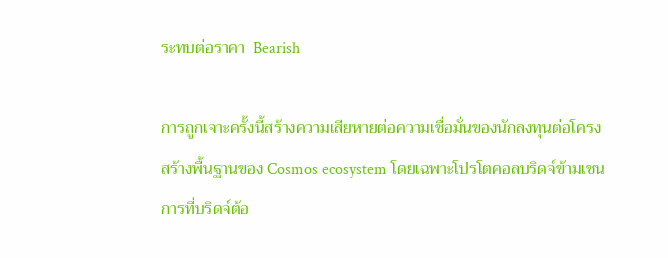ระทบต่อราคา  Bearish

การถูกเจาะครั้งนี้สร้างความเสียหายต่อความเชื่อมั่นของนักลงทุนต่อโครงสร้างพื้นฐานของ Cosmos ecosystem โดยเฉพาะโปรโตคอลบริดจ์ข้ามเชน การที่บริดจ์ต้อ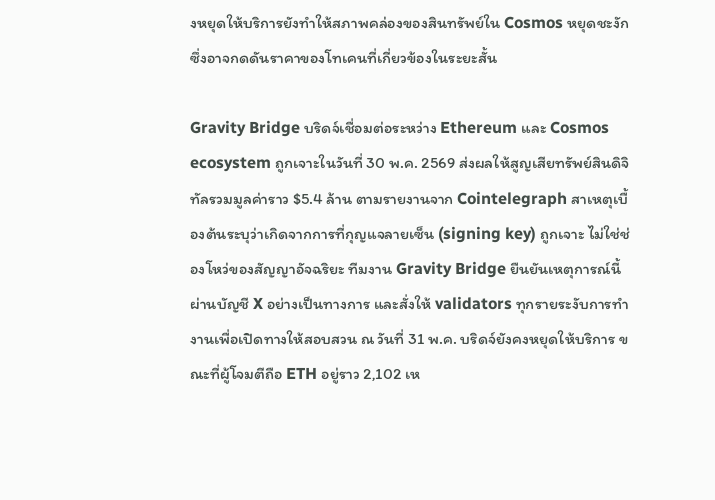งหยุดให้บริการยังทำให้สภาพคล่องของสินทรัพย์ใน Cosmos หยุดชะงัก ซึ่งอาจกดดันราคาของโทเคนที่เกี่ยวข้องในระยะสั้น

Gravity Bridge บริดจ์เชื่อมต่อระหว่าง Ethereum และ Cosmos ecosystem ถูกเจาะในวันที่ 30 พ.ค. 2569 ส่งผลให้สูญเสียทรัพย์สินดิจิทัลรวมมูลค่าราว $5.4 ล้าน ตามรายงานจาก Cointelegraph สาเหตุเบื้องต้นระบุว่าเกิดจากการที่กุญแจลายเซ็น (signing key) ถูกเจาะ ไม่ใช่ช่องโหว่ของสัญญาอัจฉริยะ ทีมงาน Gravity Bridge ยืนยันเหตุการณ์นี้ผ่านบัญชี X อย่างเป็นทางการ และสั่งให้ validators ทุกรายระงับการทำงานเพื่อเปิดทางให้สอบสวน ณ วันที่ 31 พ.ค. บริดจ์ยังคงหยุดให้บริการ ขณะที่ผู้โจมตีถือ ETH อยู่ราว 2,102 เห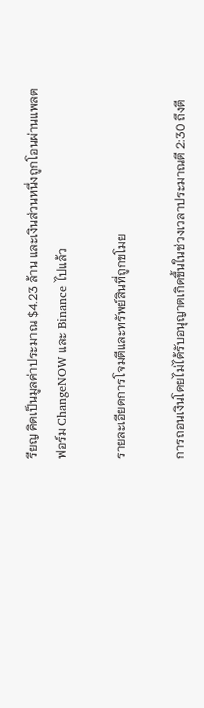รียญ คิดเป็นมูลค่าประมาณ $4.23 ล้าน และเงินส่วนหนึ่งถูกโอนผ่านแพลตฟอร์ม ChangeNOW และ Binance ไปแล้ว

รายละเอียดการโจมตีและทรัพย์สินที่ถูกขโมย

การถอนเงินโดยไม่ได้รับอนุญาตเกิดขึ้นในช่วงเวลาประมาณตี 2:30 ถึงตี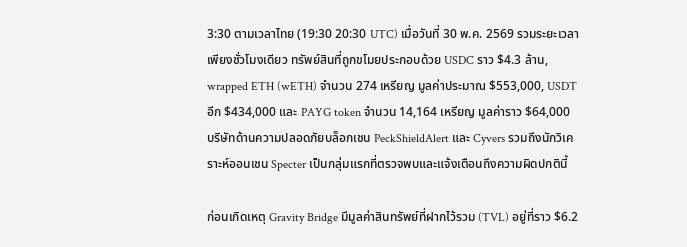3:30 ตามเวลาไทย (19:30 20:30 UTC) เมื่อวันที่ 30 พ.ค. 2569 รวมระยะเวลาเพียงชั่วโมงเดียว ทรัพย์สินที่ถูกขโมยประกอบด้วย USDC ราว $4.3 ล้าน, wrapped ETH (wETH) จำนวน 274 เหรียญ มูลค่าประมาณ $553,000, USDT อีก $434,000 และ PAYG token จำนวน 14,164 เหรียญ มูลค่าราว $64,000 บริษัทด้านความปลอดภัยบล็อกเชน PeckShieldAlert และ Cyvers รวมถึงนักวิเคราะห์ออนเชน Specter เป็นกลุ่มแรกที่ตรวจพบและแจ้งเตือนถึงความผิดปกตินี้

ก่อนเกิดเหตุ Gravity Bridge มีมูลค่าสินทรัพย์ที่ฝากไว้รวม (TVL) อยู่ที่ราว $6.2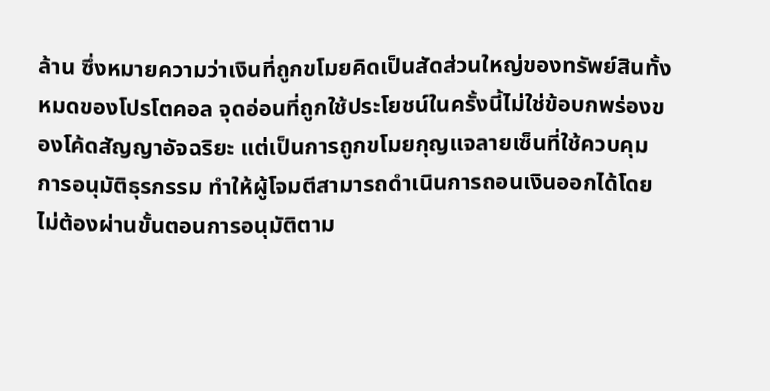ล้าน ซึ่งหมายความว่าเงินที่ถูกขโมยคิดเป็นสัดส่วนใหญ่ของทรัพย์สินทั้งหมดของโปรโตคอล จุดอ่อนที่ถูกใช้ประโยชน์ในครั้งนี้ไม่ใช่ข้อบกพร่องของโค้ดสัญญาอัจฉริยะ แต่เป็นการถูกขโมยกุญแจลายเซ็นที่ใช้ควบคุมการอนุมัติธุรกรรม ทำให้ผู้โจมตีสามารถดำเนินการถอนเงินออกได้โดยไม่ต้องผ่านขั้นตอนการอนุมัติตาม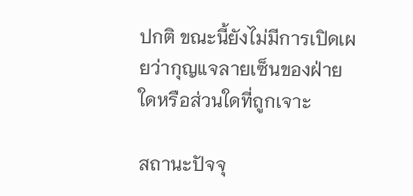ปกติ ขณะนี้ยังไม่มีการเปิดเผยว่ากุญแจลายเซ็นของฝ่ายใดหรือส่วนใดที่ถูกเจาะ

สถานะปัจจุ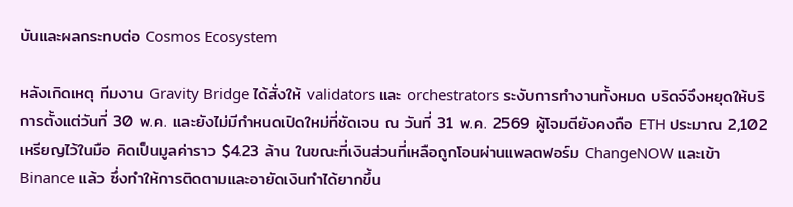บันและผลกระทบต่อ Cosmos Ecosystem

หลังเกิดเหตุ ทีมงาน Gravity Bridge ได้สั่งให้ validators และ orchestrators ระงับการทำงานทั้งหมด บริดจ์จึงหยุดให้บริการตั้งแต่วันที่ 30 พ.ค. และยังไม่มีกำหนดเปิดใหม่ที่ชัดเจน ณ วันที่ 31 พ.ค. 2569 ผู้โจมตียังคงถือ ETH ประมาณ 2,102 เหรียญไว้ในมือ คิดเป็นมูลค่าราว $4.23 ล้าน ในขณะที่เงินส่วนที่เหลือถูกโอนผ่านแพลตฟอร์ม ChangeNOW และเข้า Binance แล้ว ซึ่งทำให้การติดตามและอายัดเงินทำได้ยากขึ้น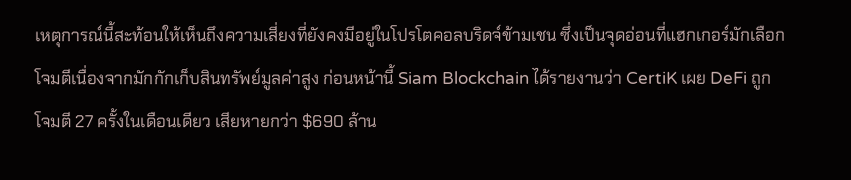เหตุการณ์นี้สะท้อนให้เห็นถึงความเสี่ยงที่ยังคงมีอยู่ในโปรโตคอลบริดจ์ข้ามเชน ซึ่งเป็นจุดอ่อนที่แฮกเกอร์มักเลือกโจมตีเนื่องจากมักกักเก็บสินทรัพย์มูลค่าสูง ก่อนหน้านี้ Siam Blockchain ได้รายงานว่า CertiK เผย DeFi ถูกโจมตี 27 ครั้งในเดือนเดียว เสียหายกว่า $690 ล้าน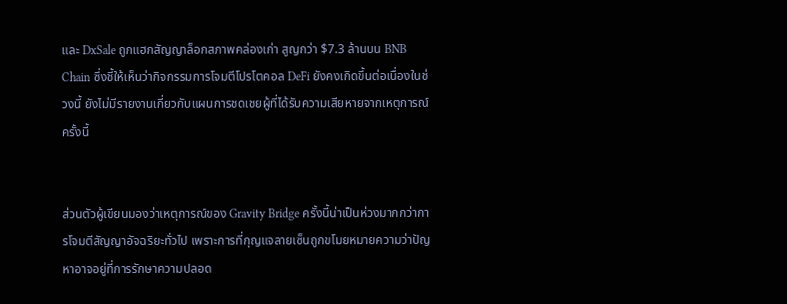และ DxSale ถูกแฮกสัญญาล็อกสภาพคล่องเก่า สูญกว่า $7.3 ล้านบน BNB Chain ซึ่งชี้ให้เห็นว่ากิจกรรมการโจมตีโปรโตคอล DeFi ยังคงเกิดขึ้นต่อเนื่องในช่วงนี้ ยังไม่มีรายงานเกี่ยวกับแผนการชดเชยผู้ที่ได้รับความเสียหายจากเหตุการณ์ครั้งนี้


ส่วนตัวผู้เขียนมองว่าเหตุการณ์ของ Gravity Bridge ครั้งนี้น่าเป็นห่วงมากกว่าการโจมตีสัญญาอัจฉริยะทั่วไป เพราะการที่กุญแจลายเซ็นถูกขโมยหมายความว่าปัญหาอาจอยู่ที่การรักษาความปลอด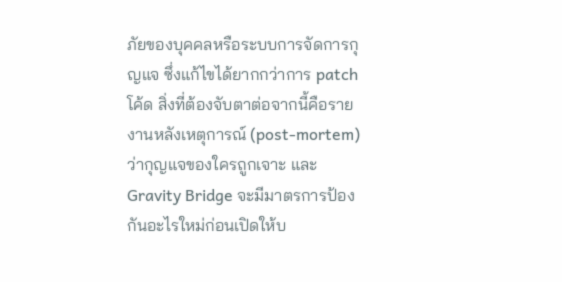ภัยของบุคคลหรือระบบการจัดการกุญแจ ซึ่งแก้ไขได้ยากกว่าการ patch โค้ด สิ่งที่ต้องจับตาต่อจากนี้คือรายงานหลังเหตุการณ์ (post-mortem) ว่ากุญแจของใครถูกเจาะ และ Gravity Bridge จะมีมาตรการป้องกันอะไรใหม่ก่อนเปิดให้บ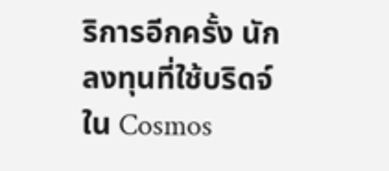ริการอีกครั้ง นักลงทุนที่ใช้บริดจ์ใน Cosmos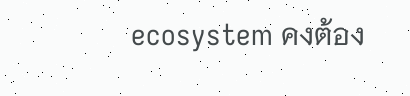ecosystem คงต้อง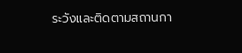ระวังและติดตามสถานกา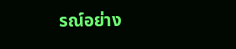รณ์อย่าง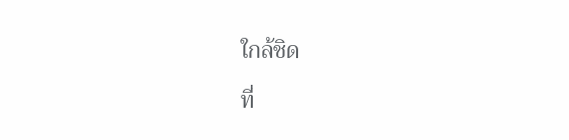ใกล้ชิด

ที่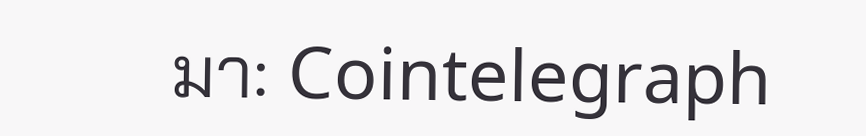มา: Cointelegraph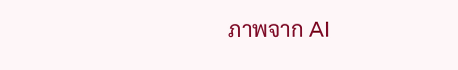ภาพจาก AI